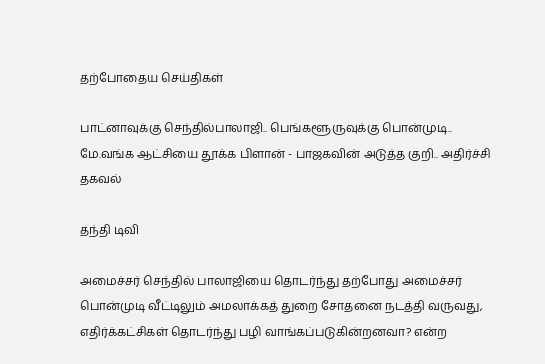தற்போதைய செய்திகள்

பாட்னாவுக்கு செந்தில்பாலாஜி.. பெங்களூருவுக்கு பொன்முடி.. மே.வங்க ஆட்சியை தூக்க பிளான் - பாஜகவின் அடுத்த குறி.. அதிர்ச்சி தகவல்

தந்தி டிவி

அமைச்சர் செந்தில் பாலாஜியை தொடர்ந்து தற்போது அமைச்சர் பொன்முடி வீட்டிலும் அமலாக்கத் துறை சோதனை நடத்தி வருவது, எதிர்க்கட்சிகள் தொடர்ந்து பழி வாங்கப்படுகின்றனவா? என்ற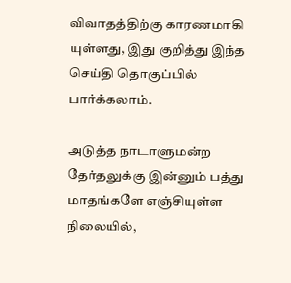விவாதத்திற்கு காரணமாகி யுள்ளது, இது குறித்து இந்த செய்தி தொகுப்பில் பார்க்கலாம்.

அடுத்த நாடாளுமன்ற தேர்தலுக்கு இன்னும் பத்து மாதங்களே எஞ்சியுள்ள நிலையில்,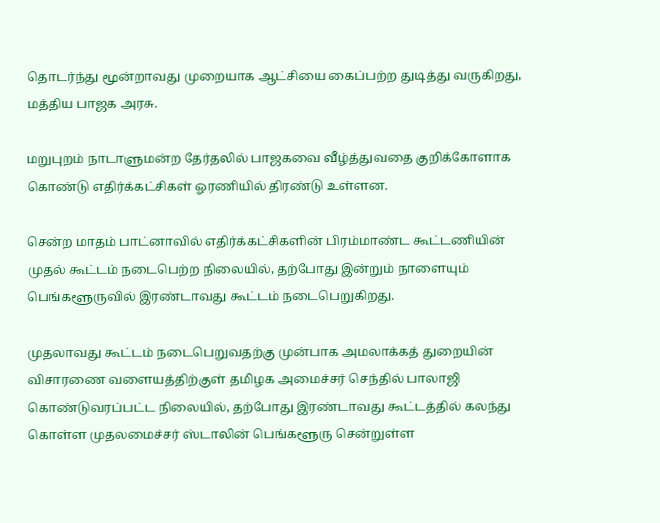தொடர்ந்து மூன்றாவது முறையாக ஆட்சியை கைப்பற்ற துடித்து வருகிறது, மத்திய பாஜக அரசு.

மறுபுறம் நாடாளுமன்ற தேர்தலில் பாஜகவை வீழ்த்துவதை குறிக்கோளாக கொண்டு எதிர்க்கட்சிகள் ஓரணியில் திரண்டு உள்ளன.

சென்ற மாதம் பாட்னாவில் எதிர்க்கட்சிகளின் பிரம்மாண்ட கூட்டணியின் முதல் கூட்டம் நடைபெற்ற நிலையில், தற்போது இன்றும் நாளையும் பெங்களூருவில் இரண்டாவது கூட்டம் நடைபெறுகிறது.

முதலாவது கூட்டம் நடைபெறுவதற்கு முன்பாக அமலாக்கத் துறையின் விசாரணை வளையத்திற்குள் தமிழக அமைச்சர் செந்தில் பாலாஜி கொண்டுவரப்பட்ட நிலையில், தற்போது இரண்டாவது கூட்டத்தில் கலந்து கொள்ள முதலமைச்சர் ஸ்டாலின் பெங்களூரு சென்றுள்ள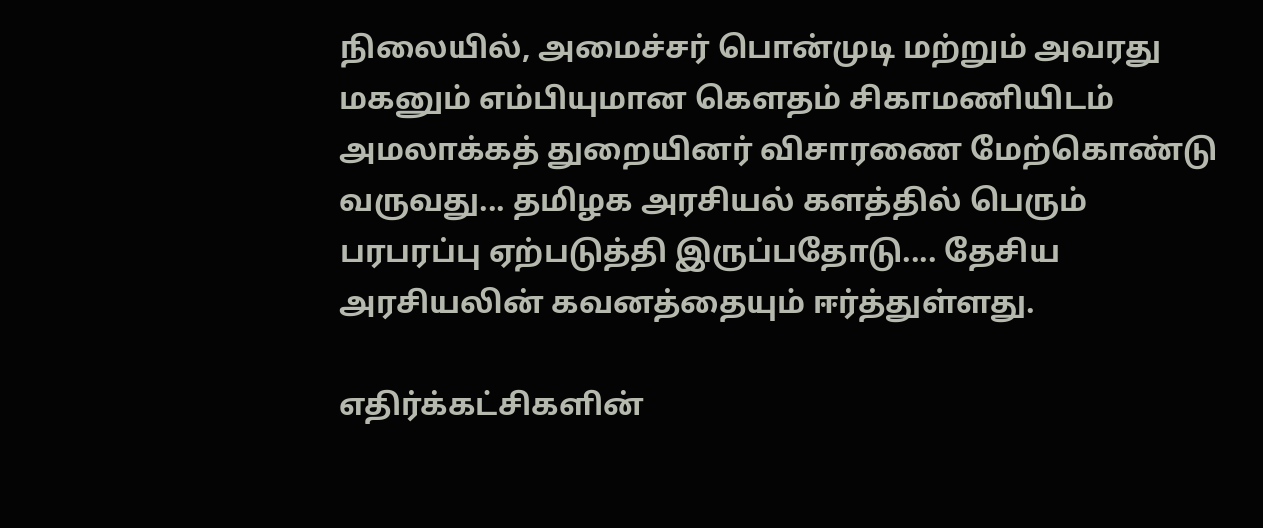நிலையில், அமைச்சர் பொன்முடி மற்றும் அவரது மகனும் எம்பியுமான கௌதம் சிகாமணியிடம் அமலாக்கத் துறையினர் விசாரணை மேற்கொண்டு வருவது... தமிழக அரசியல் களத்தில் பெரும் பரபரப்பு ஏற்படுத்தி இருப்பதோடு.... தேசிய அரசியலின் கவனத்தையும் ஈர்த்துள்ளது.

எதிர்க்கட்சிகளின்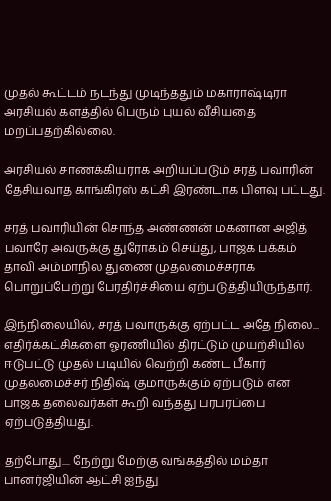முதல் கூட்டம் நடந்து முடிந்ததும் மகாராஷ்டிரா அரசியல் களத்தில் பெரும் புயல் வீசியதை மறப்பதற்கில்லை.

அரசியல் சாணக்கியராக அறியப்படும் சரத் பவாரின் தேசியவாத காங்கிரஸ் கட்சி இரண்டாக பிளவு பட்டது.

சரத் பவாரியின் சொந்த அண்ணன் மகனான அஜித் பவாரே அவருக்கு துரோகம் செய்து, பாஜக பக்கம் தாவி அம்மாநில துணை முதலமைச்சராக பொறுப்பேற்று பேரதிர்ச்சியை ஏற்படுத்தியிருந்தார்.

இந்நிலையில், சரத் பவாருக்கு ஏற்பட்ட அதே நிலை... எதிர்க்கட்சிகளை ஓரணியில் திரட்டும் முயற்சியில் ஈடுபட்டு முதல் படியில் வெற்றி கண்ட பீகார் முதலமைச்சர் நிதிஷ் குமாருக்கும் ஏற்படும் என பாஜக தலைவர்கள் கூறி வந்தது பரபரப்பை ஏற்படுத்தியது.

தற்போது.... நேற்று மேற்கு வங்கத்தில் மம்தா பானர்ஜியின் ஆட்சி ஐந்து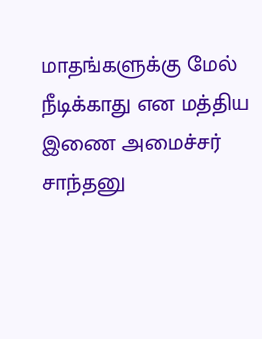மாதங்களுக்கு மேல் நீடிக்காது என மத்திய இணை அமைச்சர் சாந்தனு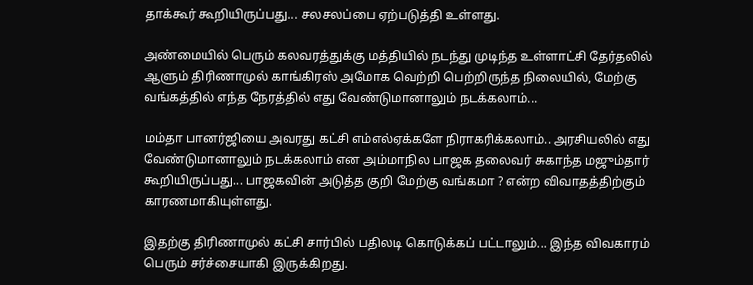தாக்கூர் கூறியிருப்பது... சலசலப்பை ஏற்படுத்தி உள்ளது.

அண்மையில் பெரும் கலவரத்துக்கு மத்தியில் நடந்து முடிந்த உள்ளாட்சி தேர்தலில் ஆளும் திரிணாமுல் காங்கிரஸ் அமோக வெற்றி பெற்றிருந்த நிலையில், மேற்கு வங்கத்தில் எந்த நேரத்தில் எது வேண்டுமானாலும் நடக்கலாம்...

மம்தா பானர்ஜியை அவரது கட்சி எம்எல்ஏக்களே நிராகரிக்கலாம்.. அரசியலில் எது வேண்டுமானாலும் நடக்கலாம் என அம்மாநில பாஜக தலைவர் சுகாந்த மஜும்தார் கூறியிருப்பது... பாஜகவின் அடுத்த குறி மேற்கு வங்கமா ? என்ற விவாதத்திற்கும் காரணமாகியுள்ளது.

இதற்கு திரிணாமுல் கட்சி சார்பில் பதிலடி கொடுக்கப் பட்டாலும்... இந்த விவகாரம் பெரும் சர்ச்சையாகி இருக்கிறது.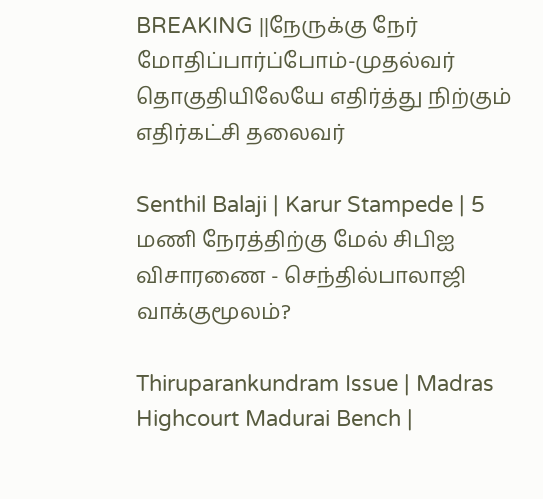BREAKING ||நேருக்கு நேர் மோதிப்பார்ப்போம்-முதல்வர் தொகுதியிலேயே எதிர்த்து நிற்கும் எதிர்கட்சி தலைவர்

Senthil Balaji | Karur Stampede | 5 மணி நேரத்திற்கு மேல் சிபிஐ விசாரணை - செந்தில்பாலாஜி வாக்குமூலம்?

Thiruparankundram Issue | Madras Highcourt Madurai Bench |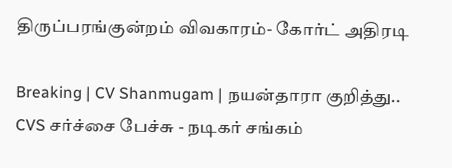திருப்பரங்குன்றம் விவகாரம்- கோர்ட் அதிரடி

Breaking | CV Shanmugam | நயன்தாரா குறித்து.. CVS சர்ச்சை பேச்சு - நடிகர் சங்கம்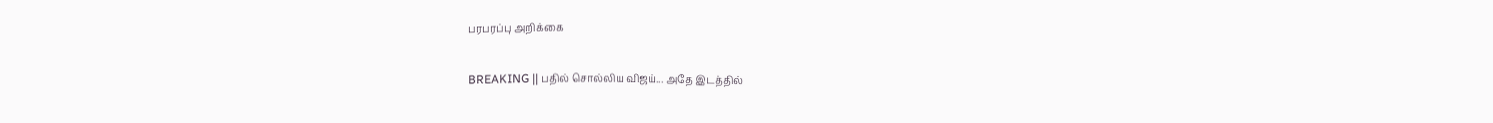பரபரப்பு அறிக்கை

BREAKING || பதில் சொல்லிய விஜய்... அதே இடத்தில்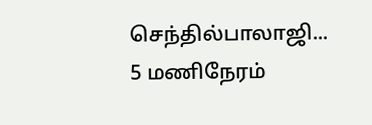செந்தில்பாலாஜி... 5 மணிநேரம்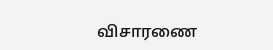விசாரணை